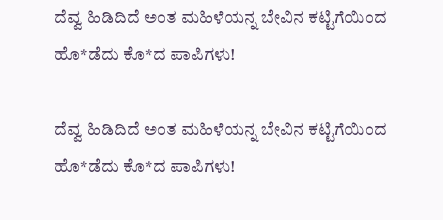ದೆವ್ವ ಹಿಡಿದಿದೆ ಅಂತ ಮಹಿಳೆಯನ್ನ ಬೇವಿನ ಕಟ್ಟಿಗೆಯಿಂದ ಹೊ*ಡೆದು ಕೊ*ದ ಪಾಪಿಗಳು!

ದೆವ್ವ ಹಿಡಿದಿದೆ ಅಂತ ಮಹಿಳೆಯನ್ನ ಬೇವಿನ ಕಟ್ಟಿಗೆಯಿಂದ ಹೊ*ಡೆದು ಕೊ*ದ ಪಾಪಿಗಳು!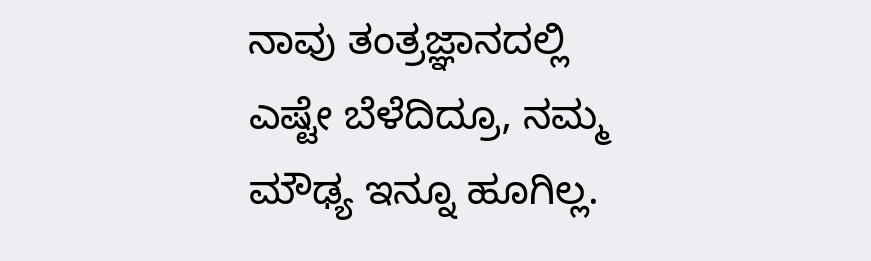ನಾವು ತಂತ್ರಜ್ಞಾನದಲ್ಲಿ ಎಷ್ಟೇ ಬೆಳೆದಿದ್ರೂ, ನಮ್ಮ ಮೌಢ್ಯ ಇನ್ನೂ ಹೂಗಿಲ್ಲ.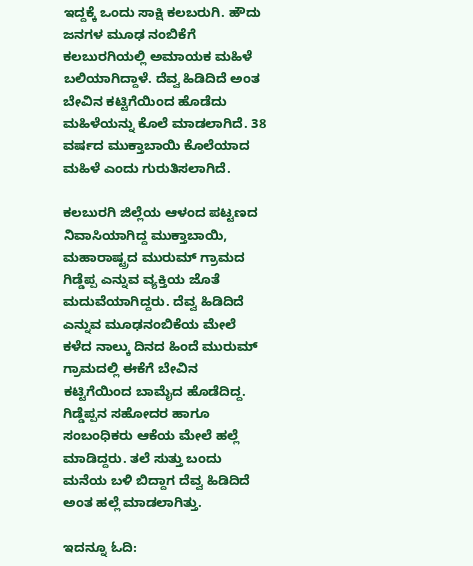ಇದ್ದಕ್ಕೆ ಒಂದು ಸಾಕ್ಷಿ ಕಲಬರುಗಿ. ಹೌದು   ಜನಗಳ ಮೂಢ ನಂಬಿಕೆಗೆ ಕಲಬುರಗಿಯಲ್ಲಿ ಅಮಾಯಕ ಮಹಿಳೆ ಬಲಿಯಾಗಿದ್ದಾಳೆ. ದೆವ್ವ ಹಿಡಿದಿದೆ ಅಂತ ಬೇವಿನ ಕಟ್ಟಿಗೆಯಿಂದ ಹೊಡೆದು ಮಹಿಳೆಯನ್ನು ಕೊಲೆ ಮಾಡಲಾಗಿದೆ. 38 ವರ್ಷದ ಮುಕ್ತಾಬಾಯಿ ಕೊಲೆಯಾದ ಮಹಿಳೆ ಎಂದು ಗುರುತಿಸಲಾಗಿದೆ.

ಕಲಬುರಗಿ ಜಿಲ್ಲೆಯ ಆಳಂದ ಪಟ್ಟಣದ ನಿವಾಸಿಯಾಗಿದ್ದ ಮುಕ್ತಾಬಾಯಿ, ಮಹಾರಾಷ್ಟ್ರದ ಮುರುಮ್ ಗ್ರಾಮದ ಗಿಡ್ಡೆಪ್ಪ ಎನ್ನುವ ವ್ಯಕ್ತಿಯ ಜೊತೆ ಮದುವೆಯಾಗಿದ್ದರು. ದೆವ್ವ ಹಿಡಿದಿದೆ ಎನ್ನುವ ಮೂಢನಂಬಿಕೆಯ ಮೇಲೆ ಕಳೆದ ನಾಲ್ಕು ದಿನದ ಹಿಂದೆ ಮುರುಮ್ ಗ್ರಾಮದಲ್ಲಿ ಈಕೆಗೆ ಬೇವಿನ ಕಟ್ಟಿಗೆಯಿಂದ ಬಾಮೈದ ಹೊಡೆದಿದ್ದ. ಗಿಡ್ಡೆಪ್ಪನ ಸಹೋದರ ಹಾಗೂ ಸಂಬಂಧಿಕರು ಆಕೆಯ ಮೇಲೆ ಹಲ್ಲೆ ಮಾಡಿದ್ದರು. ತಲೆ ಸುತ್ತು ಬಂದು ಮನೆಯ ಬಳಿ ಬಿದ್ದಾಗ ದೆವ್ವ ಹಿಡಿದಿದೆ ಅಂತ ಹಲ್ಲೆ ಮಾಡಲಾಗಿತ್ತು.

ಇದನ್ನೂ ಓದಿ: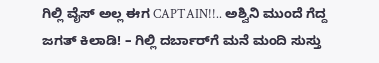ಗಿಲ್ಲಿ ವೈಸ್ ಅಲ್ಲ ಈಗ CAPTAIN!!.. ಅಶ್ವಿನಿ ಮುಂದೆ ಗೆದ್ದ ಜಗತ್‌ ಕಿಲಾಡಿ! – ಗಿಲ್ಲಿ ದರ್ಬಾರ್‌ಗೆ ಮನೆ ಮಂದಿ ಸುಸ್ತು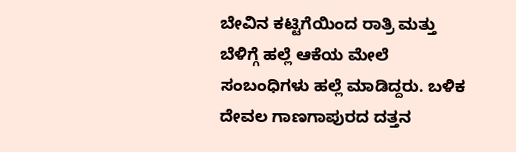ಬೇವಿನ ಕಟ್ಟಿಗೆಯಿಂದ ರಾತ್ರಿ ಮತ್ತು ಬೆಳಿಗ್ಗೆ ಹಲ್ಲೆ ಆಕೆಯ ಮೇಲೆ ಸಂಬಂಧಿಗಳು ಹಲ್ಲೆ ಮಾಡಿದ್ದರು. ಬಳಿಕ ದೇವಲ ಗಾಣಗಾಪುರದ ದತ್ತನ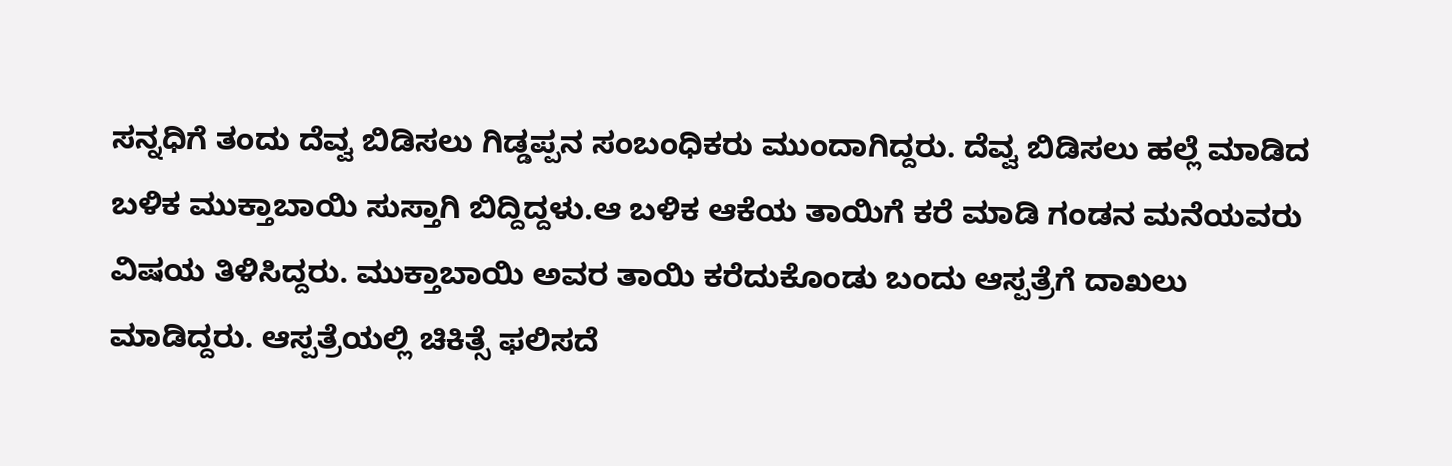ಸನ್ನಧಿಗೆ ತಂದು ದೆವ್ವ ಬಿಡಿಸಲು ಗಿಡ್ಡಪ್ಪನ ಸಂಬಂಧಿಕರು ಮುಂದಾಗಿದ್ದರು. ದೆವ್ವ ಬಿಡಿಸಲು ಹಲ್ಲೆ ಮಾಡಿದ ಬಳಿಕ ಮುಕ್ತಾಬಾಯಿ ಸುಸ್ತಾಗಿ ಬಿದ್ದಿದ್ದಳು.ಆ ಬಳಿಕ ಆಕೆಯ ತಾಯಿಗೆ ಕರೆ ಮಾಡಿ ಗಂಡನ ಮನೆಯವರು ವಿಷಯ ತಿಳಿಸಿದ್ದರು. ಮುಕ್ತಾಬಾಯಿ ಅವರ ತಾಯಿ ಕರೆದುಕೊಂಡು ಬಂದು ಆಸ್ಪತ್ರೆಗೆ ದಾಖಲು ಮಾಡಿದ್ದರು. ಆಸ್ಪತ್ರೆಯಲ್ಲಿ ಚಿಕಿತ್ಸೆ ಫಲಿಸದೆ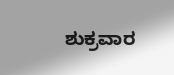ಶುಕ್ರವಾರ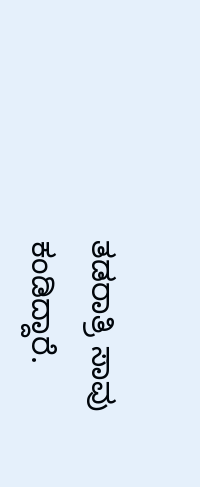ತಡರಾತ್ರಿ ಸಾವು ಕಂಡಿದ್ದಾರೆ.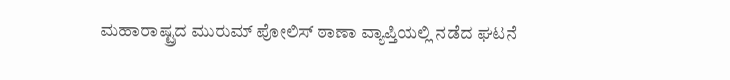ಮಹಾರಾಷ್ಟ್ರದ ಮುರುಮ್ ಪೋಲಿಸ್ ಠಾಣಾ ವ್ಯಾಪ್ತಿಯಲ್ಲಿ ನಡೆದ ಘಟನೆ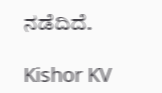ನಡೆದಿದೆ.

Kishor KV